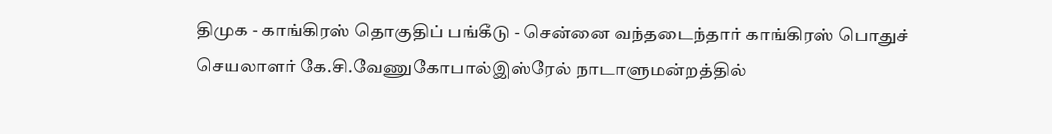திமுக - காங்கிரஸ் தொகுதிப் பங்கீடு - சென்னை வந்தடைந்தார் காங்கிரஸ் பொதுச் செயலாளர் கே.சி.வேணுகோபால்இஸ்ரேல் நாடாளுமன்றத்தில்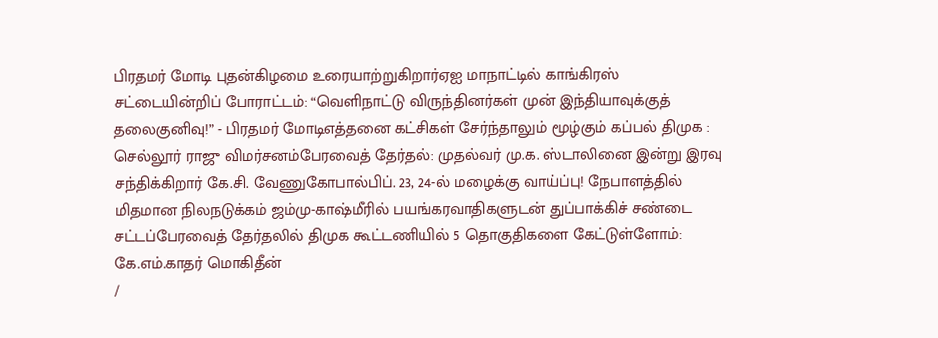பிரதமர் மோடி புதன்கிழமை உரையாற்றுகிறார்ஏஐ மாநாட்டில் காங்கிரஸ் சட்டையின்றிப் போராட்டம்: “வெளிநாட்டு விருந்தினர்கள் முன் இந்தியாவுக்குத் தலைகுனிவு!” - பிரதமர் மோடிஎத்தனை கட்சிகள் சேர்ந்தாலும் மூழ்கும் கப்பல் திமுக : செல்லூர் ராஜு விமர்சனம்பேரவைத் தேர்தல்: முதல்வர் மு.க. ஸ்டாலினை இன்று இரவு சந்திக்கிறார் கே.சி. வேணுகோபால்பிப். 23, 24-ல் மழைக்கு வாய்ப்பு! நேபாளத்தில் மிதமான நிலநடுக்கம் ஜம்மு-காஷ்மீரில் பயங்கரவாதிகளுடன் துப்பாக்கிச் சண்டை சட்டப்பேரவைத் தேர்தலில் திமுக கூட்டணியில் 5 தொகுதிகளை கேட்டுள்ளோம்: கே.எம்.காதர் மொகிதீன்
/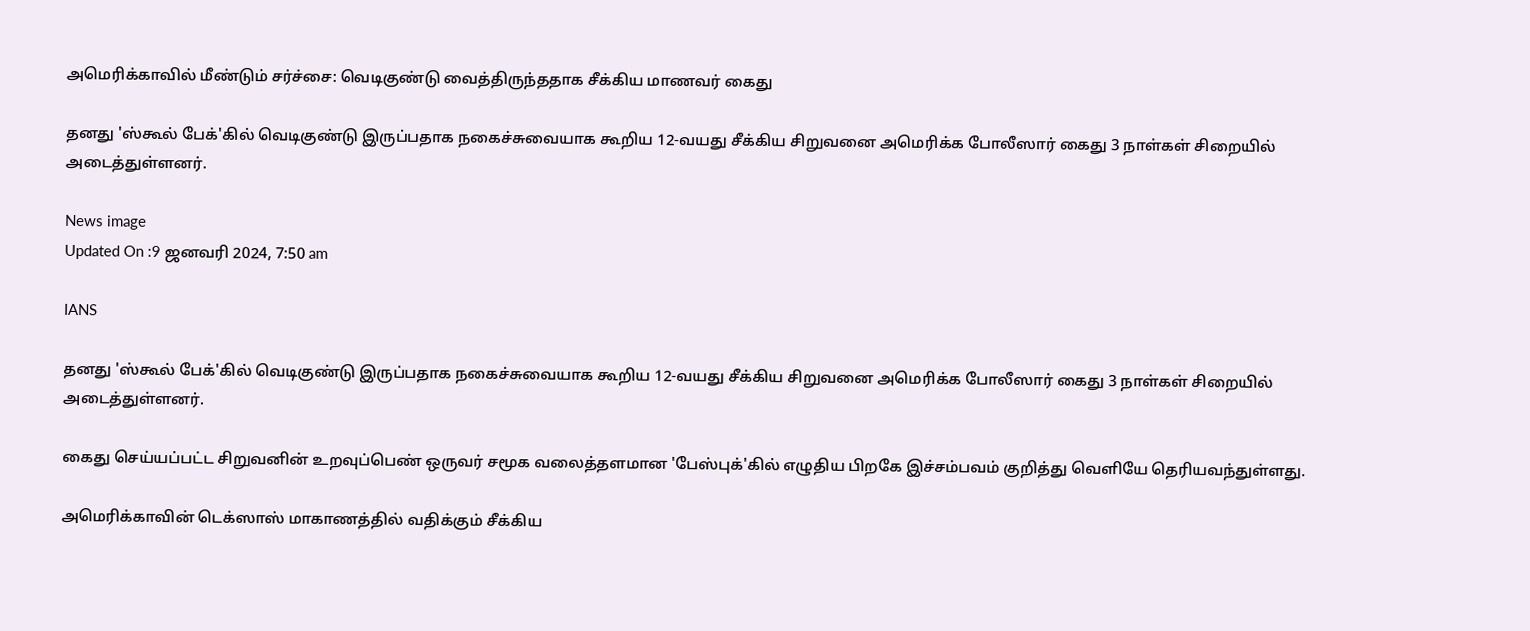அமெரிக்காவில் மீண்டும் சர்ச்சை: வெடிகுண்டு வைத்திருந்ததாக சீக்கிய மாணவர் கைது

தனது 'ஸ்கூல் பேக்'கில் வெடிகுண்டு இருப்பதாக நகைச்சுவையாக கூறிய 12-வயது சீக்கிய சிறுவனை அமெரிக்க போலீஸார் கைது 3 நாள்கள் சிறையில் அடைத்துள்ளனர்.

News image
Updated On :9 ஜனவரி 2024, 7:50 am

IANS

தனது 'ஸ்கூல் பேக்'கில் வெடிகுண்டு இருப்பதாக நகைச்சுவையாக கூறிய 12-வயது சீக்கிய சிறுவனை அமெரிக்க போலீஸார் கைது 3 நாள்கள் சிறையில் அடைத்துள்ளனர்.

கைது செய்யப்பட்ட சிறுவனின் உறவுப்பெண் ஒருவர் சமூக வலைத்தளமான 'பேஸ்புக்'கில் எழுதிய பிறகே இச்சம்பவம் குறித்து வெளியே தெரியவந்துள்ளது.

அமெரிக்காவின் டெக்ஸாஸ் மாகாணத்தில் வதிக்கும் சீக்கிய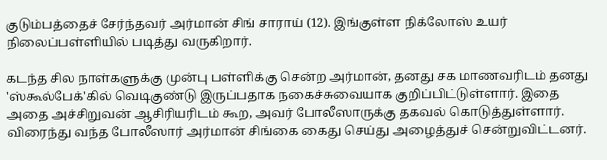குடும்பத்தைச் சேர்ந்தவர் அர்மான் சிங் சாராய் (12). இங்குள்ள நிக்லோஸ் உயர் நிலைப்பள்ளியில் படித்து வருகிறார்.

கடந்த சில நாள்களுக்கு முன்பு பள்ளிக்கு சென்ற அர்மான், தனது சக மாணவரிடம் தனது 'ஸ்கூல்பேக்'கில் வெடிகுண்டு இருப்பதாக நகைச்சுவையாக குறிப்பிட்டுள்ளார். இதை அதை அச்சிறுவன் ஆசிரியரிடம் கூற, அவர் போலீஸாருக்கு தகவல் கொடுத்துள்ளார். விரைந்து வந்த போலீஸார் அர்மான் சிங்கை கைது செய்து அழைத்துச் சென்றுவிட்டனர்.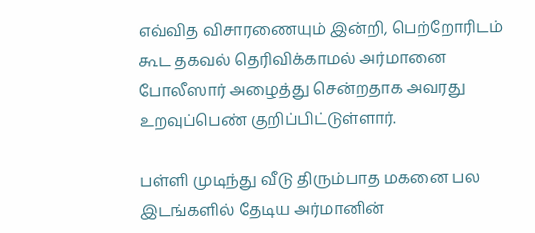எவ்வித விசாரணையும் இன்றி, பெற்றோரிடம் கூட தகவல் தெரிவிக்காமல் அர்மானை போலீஸார் அழைத்து சென்றதாக அவரது உறவுப்பெண் குறிப்பிட்டுள்ளார்.

பள்ளி முடிந்து வீடு திரும்பாத மகனை பல இடங்களில் தேடிய அர்மானின்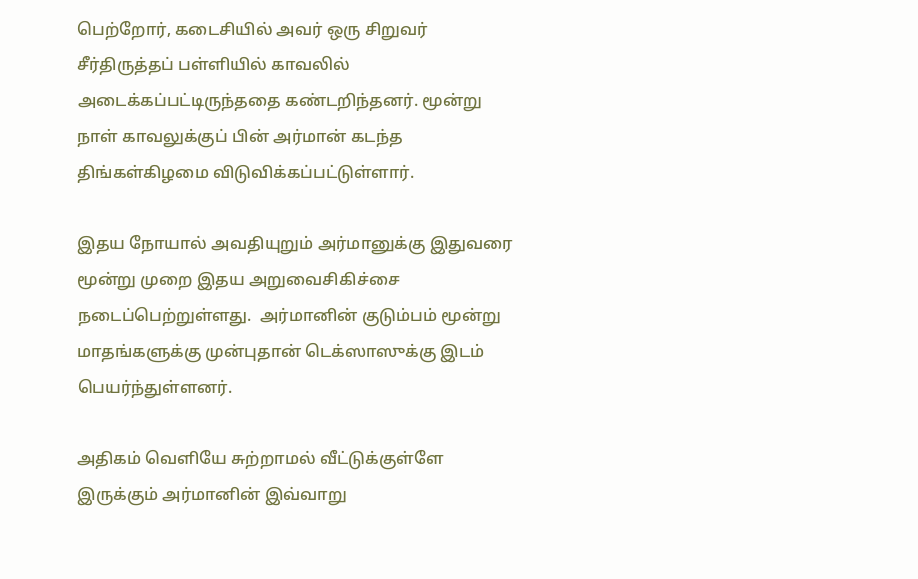பெற்றோர், கடைசியில் அவர் ஒரு சிறுவர் சீர்திருத்தப் பள்ளியில் காவலில் அடைக்கப்பட்டிருந்ததை கண்டறிந்தனர். மூன்று நாள் காவலுக்குப் பின் அர்மான் கடந்த திங்கள்கிழமை விடுவிக்கப்பட்டுள்ளார்.

இதய நோயால் அவதியுறும் அர்மானுக்கு இதுவரை மூன்று முறை இதய அறுவைசிகிச்சை நடைப்பெற்றுள்ளது.  அர்மானின் குடும்பம் மூன்று மாதங்களுக்கு முன்புதான் டெக்ஸாஸுக்கு இடம் பெயர்ந்துள்ளனர்.

அதிகம் வெளியே சுற்றாமல் வீட்டுக்குள்ளே இருக்கும் அர்மானின் இவ்வாறு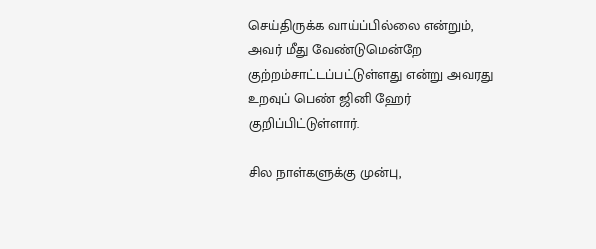செய்திருக்க வாய்ப்பில்லை என்றும், அவர் மீது வேண்டுமென்றே குற்றம்சாட்டப்பட்டுள்ளது என்று அவரது உறவுப் பெண் ஜினி ஹேர் குறிப்பிட்டுள்ளார்.

சில நாள்களுக்கு முன்பு,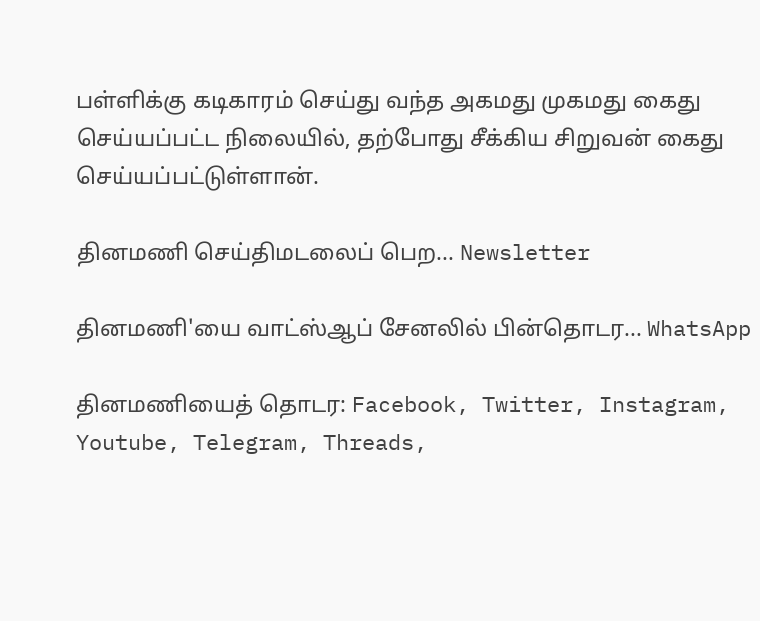பள்ளிக்கு கடிகாரம் செய்து வந்த அகமது முகமது கைது செய்யப்பட்ட நிலையில், தற்போது சீக்கிய சிறுவன் கைது செய்யப்பட்டுள்ளான்.

தினமணி செய்திமடலைப் பெற... Newsletter

தினமணி'யை வாட்ஸ்ஆப் சேனலில் பின்தொடர... WhatsApp

தினமணியைத் தொடர: Facebook, Twitter, Instagram, Youtube, Telegram, Threads,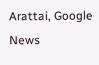Arattai, Google News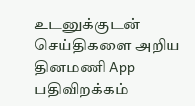உடனுக்குடன் செய்திகளை அறிய தினமணி App பதிவிறக்கம்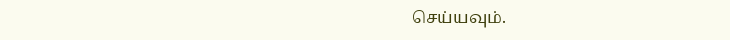செய்யவும்.